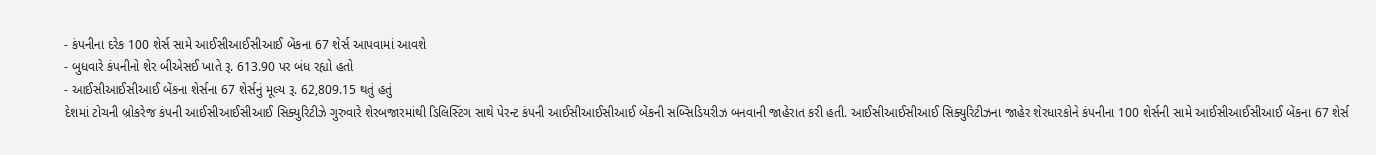- કંપનીના દરેક 100 શેર્સ સામે આઈસીઆઈસીઆઈ બેંકના 67 શેર્સ આપવામાં આવશે
- બુધવારે કંપનીનો શેર બીએસઈ ખાતે રૂ. 613.90 પર બંધ રહ્યો હતો
- આઈસીઆઈસીઆઈ બેંકના શેર્સના 67 શેર્સનું મૂલ્ય રૂ. 62,809.15 થતું હતું
દેશમાં ટોચની બ્રોકરેજ કંપની આઈસીઆઈસીઆઈ સિક્યુરિટીઝે ગુરુવારે શેરબજારમાંથી ડિલિસ્ટિંગ સાથે પેરન્ટ કંપની આઈસીઆઈસીઆઈ બેંકની સબ્સિડિયરીઝ બનવાની જાહેરાત કરી હતી. આઈસીઆઈસીઆઈ સિક્યુરિટીઝના જાહેર શેરધારકોને કંપનીના 100 શેર્સની સામે આઈસીઆઈસીઆઈ બેંકના 67 શેર્સ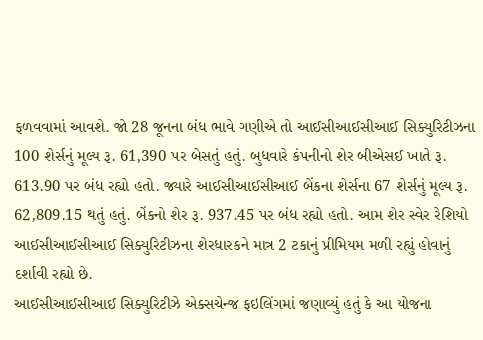ફળવવામાં આવશે. જો 28 જૂનના બંધ ભાવે ગણીએ તો આઈસીઆઈસીઆઈ સિક્યુરિટીઝના 100 શેર્સનું મૂલ્ય રૂ. 61,390 પર બેસતું હતું. બુધવારે કંપનીનો શેર બીએસઈ ખાતે રૂ. 613.90 પર બંધ રહ્યો હતો. જ્યારે આઈસીઆઈસીઆઈ બેંકના શેર્સના 67 શેર્સનું મૂલ્ય રૂ. 62,809.15 થતું હતું. બેંકનો શેર રૂ. 937.45 પર બંધ રહ્યો હતો. આમ શેર સ્વેર રેશિયો આઈસીઆઈસીઆઈ સિક્યુરિટીઝના શેરધારકને માત્ર 2 ટકાનું પ્રીમિયમ મળી રહ્યું હોવાનું દર્શાવી રહ્યો છે.
આઈસીઆઈસીઆઈ સિક્યુરિટીઝે એક્સચેન્જ ફઇલિંગમાં જણાવ્યું હતું કે આ યોજના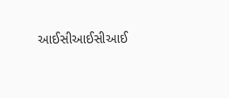આઈસીઆઈસીઆઈ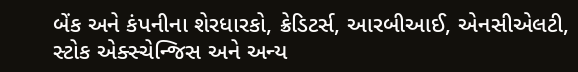બેંક અને કંપનીના શેરધારકો, ક્રેડિટર્સ, આરબીઆઈ, એનસીએલટી, સ્ટોક એક્સ્ચેન્જિસ અને અન્ય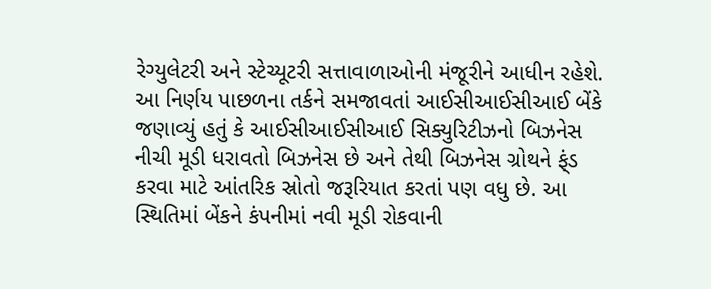રેગ્યુલેટરી અને સ્ટેચ્યૂટરી સત્તાવાળાઓની મંજૂરીને આધીન રહેશે. આ નિર્ણય પાછળના તર્કને સમજાવતાં આઈસીઆઈસીઆઈ બેંકે જણાવ્યું હતું કે આઈસીઆઈસીઆઈ સિક્યુરિટીઝનો બિઝનેસ નીચી મૂડી ધરાવતો બિઝનેસ છે અને તેથી બિઝનેસ ગ્રોથને ફ્ંડ કરવા માટે આંતરિક સ્રોતો જરૂરિયાત કરતાં પણ વધુ છે. આ સ્થિતિમાં બેંકને કંપનીમાં નવી મૂડી રોકવાની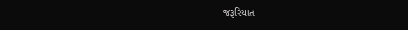જરૂરિયાત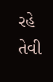રહે તેવી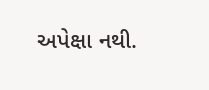અપેક્ષા નથી.